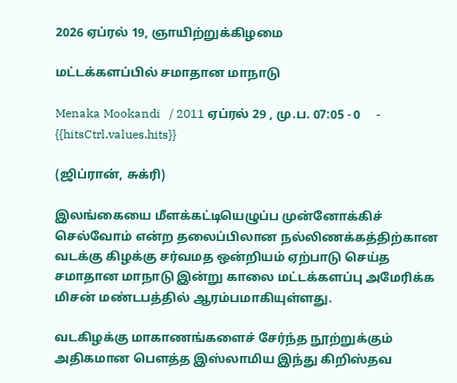2026 ஏப்ரல் 19, ஞாயிற்றுக்கிழமை

மட்டக்களப்பில் சமாதான மாநாடு

Menaka Mookandi   / 2011 ஏப்ரல் 29 , மு.ப. 07:05 - 0     - {{hitsCtrl.values.hits}}

(ஜிப்ரான், சுக்ரி)

இலங்கையை மீளக்கட்டியெழுப்ப முன்னோக்கிச் செல்வோம் என்ற தலைப்பிலான நல்லிணக்கத்திற்கான வடக்கு கிழக்கு சர்வமத ஒன்றியம் ஏற்பாடு செய்த சமாதான மாநாடு இன்று காலை மட்டக்களப்பு அமேரிக்க மிசன் மண்டபத்தில் ஆரம்பமாகியுள்ளது.

வடகிழக்கு மாகாணங்களைச் சேர்ந்த நூற்றுக்கும் அதிகமான பௌத்த இஸ்லாமிய இந்து கிறிஸ்தவ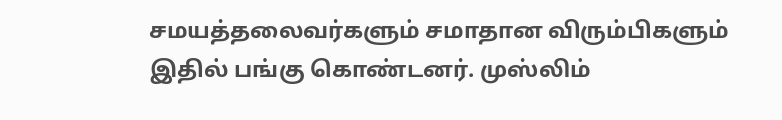சமயத்தலைவர்களும் சமாதான விரும்பிகளும் இதில் பங்கு கொண்டனர். முஸ்லிம்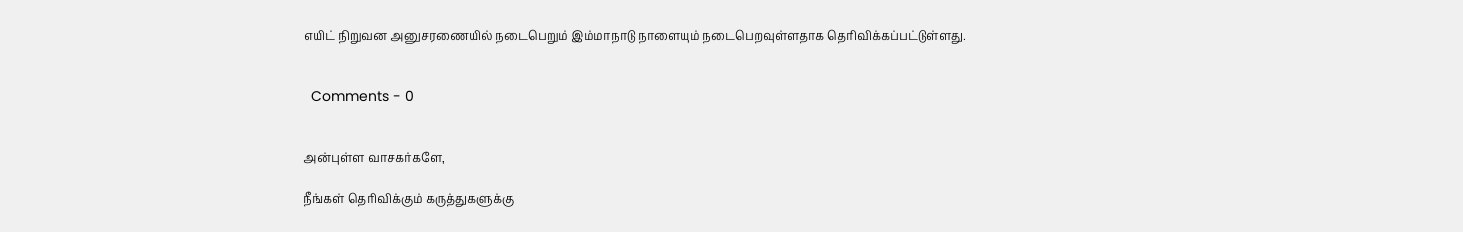எயிட் நிறுவன அனுசரணையில் நடைபெறும் இம்மாநாடு நாளையும் நடைபெறவுள்ளதாக தெரிவிக்கப்பட்டுள்ளது.


  Comments - 0


அன்புள்ள வாசகர்களே,

நீங்கள் தெரிவிக்கும் கருத்துகளுக்கு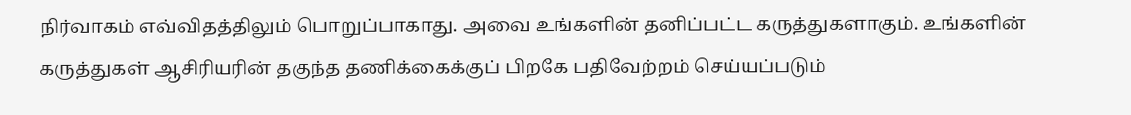நிர்வாகம் எவ்விதத்திலும் பொறுப்பாகாது. அவை உங்களின் தனிப்பட்ட கருத்துகளாகும். உங்களின் கருத்துகள் ஆசிரியரின் தகுந்த தணிக்கைக்குப் பிறகே பதிவேற்றம் செய்யப்படும்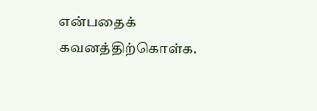என்பதைக் கவனத்திற்கொள்க.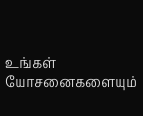உங்கள் யோசனைகளையும்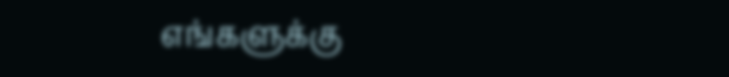எங்களுக்கு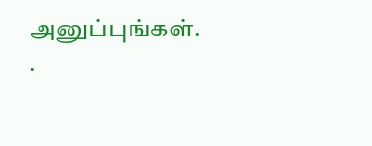அனுப்புங்கள். .